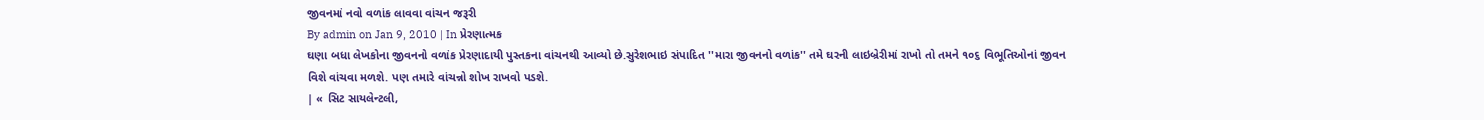જીવનમાં નવો વળાંક લાવવા વાંચન જરૂરી
By admin on Jan 9, 2010 | In પ્રેરણાત્મક
ઘણા બધા લેખકોના જીવનનો વળાંક પ્રેરણાદાયી પુસ્તકના વાંચનથી આવ્યો છે.સુરેશભાઇ સંપાદિત ''મારા જીવનનો વળાંક'' તમે ઘરની લાઇબ્રેરીમાં રાખો તો તમને ૧૦૬ વિભૂતિઓનાં જીવન વિશે વાંચવા મળશે. પણ તમારે વાંચન્નો શોખ રાખવો પડશે.
| « સિટ સાયલેન્ટલી,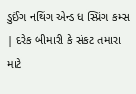ડુઈંગ નથિંગ એન્ડ ધ સ્પ્રિંગ કમ્સ | દરેક બીમારી કે સંકટ તમારા માટે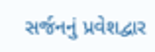સર્જનનું પ્રવેશદ્વાર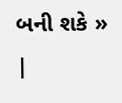બની શકે » |